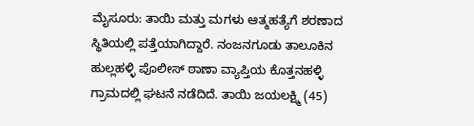ಮೈಸೂರು: ತಾಯಿ ಮತ್ತು ಮಗಳು ಆತ್ಮಹತ್ಯೆಗೆ ಶರಣಾದ ಸ್ಥಿತಿಯಲ್ಲಿ ಪತ್ತೆಯಾಗಿದ್ದಾರೆ. ನಂಜನಗೂಡು ತಾಲೂಕಿನ ಹುಲ್ಲಹಳ್ಳಿ ಪೊಲೀಸ್ ಠಾಣಾ ವ್ಯಾಪ್ತಿಯ ಕೊತ್ತನಹಳ್ಳಿ ಗ್ರಾಮದಲ್ಲಿ ಘಟನೆ ನಡೆದಿದೆ. ತಾಯಿ ಜಯಲಕ್ಷ್ಮಿ (45)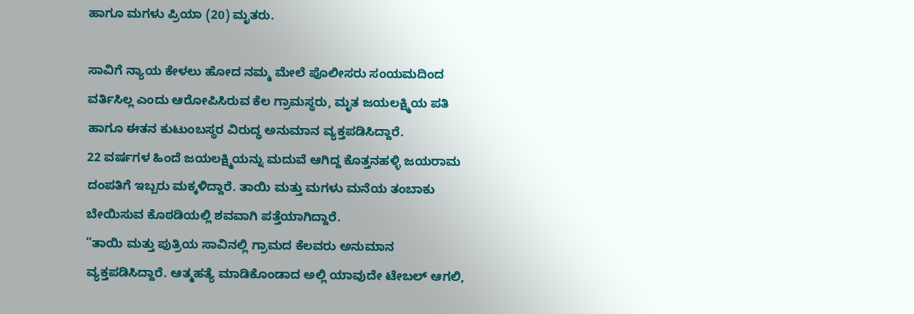ಹಾಗೂ ಮಗಳು ಪ್ರಿಯಾ (20) ಮೃತರು.

ಸಾವಿಗೆ ನ್ಯಾಯ ಕೇಳಲು ಹೋದ ನಮ್ಮ ಮೇಲೆ ಪೊಲೀಸರು ಸಂಯಮದಿಂದ ವರ್ತಿಸಿಲ್ಲ ಎಂದು ಆರೋಪಿಸಿರುವ ಕೆಲ ಗ್ರಾಮಸ್ಥರು, ಮೃತ ಜಯಲಕ್ಷ್ಮಿಯ ಪತಿ ಹಾಗೂ ಈತನ ಕುಟುಂಬಸ್ಥರ ವಿರುದ್ಧ ಅನುಮಾನ ವ್ಯಕ್ತಪಡಿಸಿದ್ದಾರೆ.
22 ವರ್ಷಗಳ ಹಿಂದೆ ಜಯಲಕ್ಷ್ಮಿಯನ್ನು ಮದುವೆ ಆಗಿದ್ದ ಕೊತ್ತನಹಳ್ಳಿ ಜಯರಾಮ ದಂಪತಿಗೆ ಇಬ್ಬರು ಮಕ್ಕಳಿದ್ದಾರೆ. ತಾಯಿ ಮತ್ತು ಮಗಳು ಮನೆಯ ತಂಬಾಕು ಬೇಯಿಸುವ ಕೊಠಡಿಯಲ್ಲಿ ಶವವಾಗಿ ಪತ್ತೆಯಾಗಿದ್ದಾರೆ.
”ತಾಯಿ ಮತ್ತು ಪುತ್ರಿಯ ಸಾವಿನಲ್ಲಿ ಗ್ರಾಮದ ಕೆಲವರು ಅನುಮಾನ ವ್ಯಕ್ತಪಡಿಸಿದ್ದಾರೆ. ಆತ್ಮಹತ್ಯೆ ಮಾಡಿಕೊಂಡಾದ ಅಲ್ಲಿ ಯಾವುದೇ ಟೇಬಲ್ ಆಗಲಿ,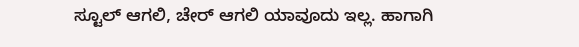ಸ್ಟೂಲ್ ಆಗಲಿ, ಚೇರ್ ಆಗಲಿ ಯಾವೂದು ಇಲ್ಲ. ಹಾಗಾಗಿ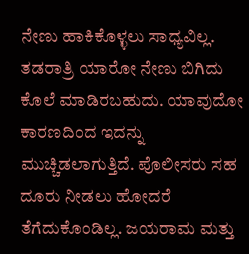ನೇಣು ಹಾಕಿಕೊಳ್ಳಲು ಸಾಧ್ಯವಿಲ್ಲ. ತಡರಾತ್ರಿ ಯಾರೋ ನೇಣು ಬಿಗಿದು ಕೊಲೆ ಮಾಡಿರಬಹುದು. ಯಾವುದೋ ಕಾರಣದಿಂದ ಇದನ್ನು ಮುಚ್ಚಿಡಲಾಗುತ್ತಿದೆ. ಪೊಲೀಸರು ಸಹ ದೂರು ನೀಡಲು ಹೋದರೆ ತೆಗೆದುಕೊಂಡಿಲ್ಲ. ಜಯರಾಮ ಮತ್ತು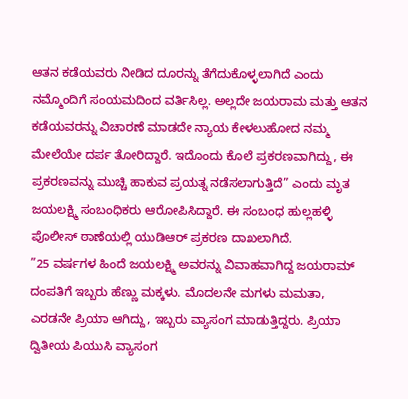ಆತನ ಕಡೆಯವರು ನೀಡಿದ ದೂರನ್ನು ತೆಗೆದುಕೊಳ್ಳಲಾಗಿದೆ ಎಂದು ನಮ್ಮೊಂದಿಗೆ ಸಂಯಮದಿಂದ ವರ್ತಿಸಿಲ್ಲ. ಅಲ್ಲದೇ ಜಯರಾಮ ಮತ್ತು ಆತನ ಕಡೆಯವರನ್ನು ವಿಚಾರಣೆ ಮಾಡದೇ ನ್ಯಾಯ ಕೇಳಲುಹೋದ ನಮ್ಮ ಮೇಲೆಯೇ ದರ್ಪ ತೋರಿದ್ದಾರೆ. ಇದೊಂದು ಕೊಲೆ ಪ್ರಕರಣವಾಗಿದ್ದು, ಈ ಪ್ರಕರಣವನ್ನು ಮುಚ್ಚಿ ಹಾಕುವ ಪ್ರಯತ್ನ ನಡೆಸಲಾಗುತ್ತಿದೆ” ಎಂದು ಮೃತ ಜಯಲಕ್ಷ್ಮಿ ಸಂಬಂಧಿಕರು ಆರೋಪಿಸಿದ್ದಾರೆ. ಈ ಸಂಬಂಧ ಹುಲ್ಲಹಳ್ಳಿ ಪೊಲೀಸ್ ಠಾಣೆಯಲ್ಲಿ ಯುಡಿಆರ್ ಪ್ರಕರಣ ದಾಖಲಾಗಿದೆ.
”25 ವರ್ಷಗಳ ಹಿಂದೆ ಜಯಲಕ್ಷ್ಮಿ ಅವರನ್ನು ವಿವಾಹವಾಗಿದ್ದ ಜಯರಾಮ್ ದಂಪತಿಗೆ ಇಬ್ಬರು ಹೆಣ್ಣು ಮಕ್ಕಳು. ಮೊದಲನೇ ಮಗಳು ಮಮತಾ, ಎರಡನೇ ಪ್ರಿಯಾ ಆಗಿದ್ದು, ಇಬ್ಬರು ವ್ಯಾಸಂಗ ಮಾಡುತ್ತಿದ್ದರು. ಪ್ರಿಯಾ ದ್ವಿತೀಯ ಪಿಯುಸಿ ವ್ಯಾಸಂಗ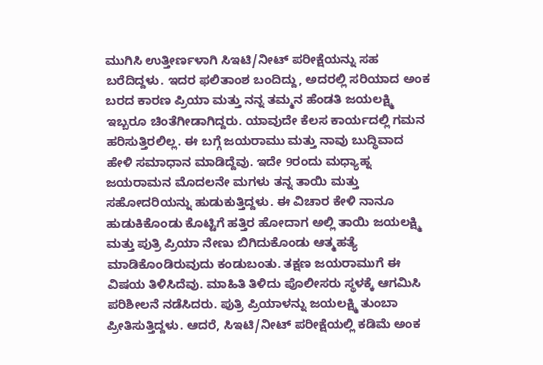ಮುಗಿಸಿ ಉತ್ತೀರ್ಣಳಾಗಿ ಸಿಇಟಿ/ನೀಟ್ ಪರೀಕ್ಷೆಯನ್ನು ಸಹ ಬರೆದಿದ್ದಳು. ಇದರ ಫಲಿತಾಂಶ ಬಂದಿದ್ದು, ಅದರಲ್ಲಿ ಸರಿಯಾದ ಅಂಕ ಬರದ ಕಾರಣ ಪ್ರಿಯಾ ಮತ್ತು ನನ್ನ ತಮ್ಮನ ಹೆಂಡತಿ ಜಯಲಕ್ಷ್ಮಿ ಇಬ್ಬರೂ ಚಿಂತೆಗೀಡಾಗಿದ್ದರು. ಯಾವುದೇ ಕೆಲಸ ಕಾರ್ಯದಲ್ಲಿ ಗಮನ ಹರಿಸುತ್ತಿರಲಿಲ್ಲ. ಈ ಬಗ್ಗೆ ಜಯರಾಮು ಮತ್ತು ನಾವು ಬುದ್ಧಿವಾದ ಹೇಳಿ ಸಮಾಧಾನ ಮಾಡಿದ್ದೆವು. ಇದೇ 9ರಂದು ಮಧ್ಯಾಹ್ನ ಜಯರಾಮನ ಮೊದಲನೇ ಮಗಳು ತನ್ನ ತಾಯಿ ಮತ್ತು ಸಹೋದರಿಯನ್ನು ಹುಡುಕುತ್ತಿದ್ದಳು. ಈ ವಿಚಾರ ಕೇಳಿ ನಾನೂ ಹುಡುಕಿಕೊಂಡು ಕೊಟ್ಟಿಗೆ ಹತ್ತಿರ ಹೋದಾಗ ಅಲ್ಲಿ ತಾಯಿ ಜಯಲಕ್ಷ್ಮಿ ಮತ್ತು ಪುತ್ರಿ ಪ್ರಿಯಾ ನೇಣು ಬಿಗಿದುಕೊಂಡು ಆತ್ಮಹತ್ಯೆ ಮಾಡಿಕೊಂಡಿರುವುದು ಕಂಡುಬಂತು. ತಕ್ಷಣ ಜಯರಾಮುಗೆ ಈ ವಿಷಯ ತಿಳಿಸಿದೆವು. ಮಾಹಿತಿ ತಿಳಿದು ಪೊಲೀಸರು ಸ್ಥಳಕ್ಕೆ ಆಗಮಿಸಿ ಪರಿಶೀಲನೆ ನಡೆಸಿದರು. ಪುತ್ರಿ ಪ್ರಿಯಾಳನ್ನು ಜಯಲಕ್ಷ್ಮಿ ತುಂಬಾ ಪ್ರೀತಿಸುತ್ತಿದ್ದಳು. ಆದರೆ, ಸಿಇಟಿ/ನೀಟ್ ಪರೀಕ್ಷೆಯಲ್ಲಿ ಕಡಿಮೆ ಅಂಕ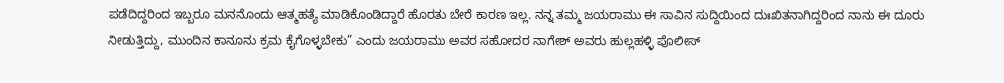ಪಡೆದಿದ್ದರಿಂದ ಇಬ್ಬರೂ ಮನನೊಂದು ಆತ್ಮಹತ್ಯೆ ಮಾಡಿಕೊಂಡಿದ್ದಾರೆ ಹೊರತು ಬೇರೆ ಕಾರಣ ಇಲ್ಲ. ನನ್ನ ತಮ್ಮ ಜಯರಾಮು ಈ ಸಾವಿನ ಸುದ್ದಿಯಿಂದ ದುಃಖಿತನಾಗಿದ್ದರಿಂದ ನಾನು ಈ ದೂರು ನೀಡುತ್ತಿದ್ದು, ಮುಂದಿನ ಕಾನೂನು ಕ್ರಮ ಕೈಗೊಳ್ಳಬೇಕು” ಎಂದು ಜಯರಾಮು ಅವರ ಸಹೋದರ ನಾಗೇಶ್ ಅವರು ಹುಲ್ಲಹಳ್ಳಿ ಪೊಲೀಸ್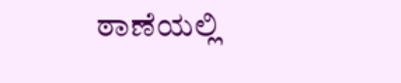ಠಾಣೆಯಲ್ಲಿ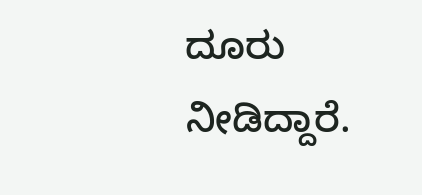ದೂರು ನೀಡಿದ್ದಾರೆ.